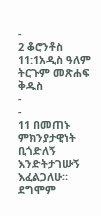-
2 ቆሮንቶስ 11:1አዲስ ዓለም ትርጉም መጽሐፍ ቅዱስ
-
-
11 በመጠኑ ምክንያታዊነት ቢጎድለኝ እንድትታገሡኝ እፈልጋለሁ። ደግሞም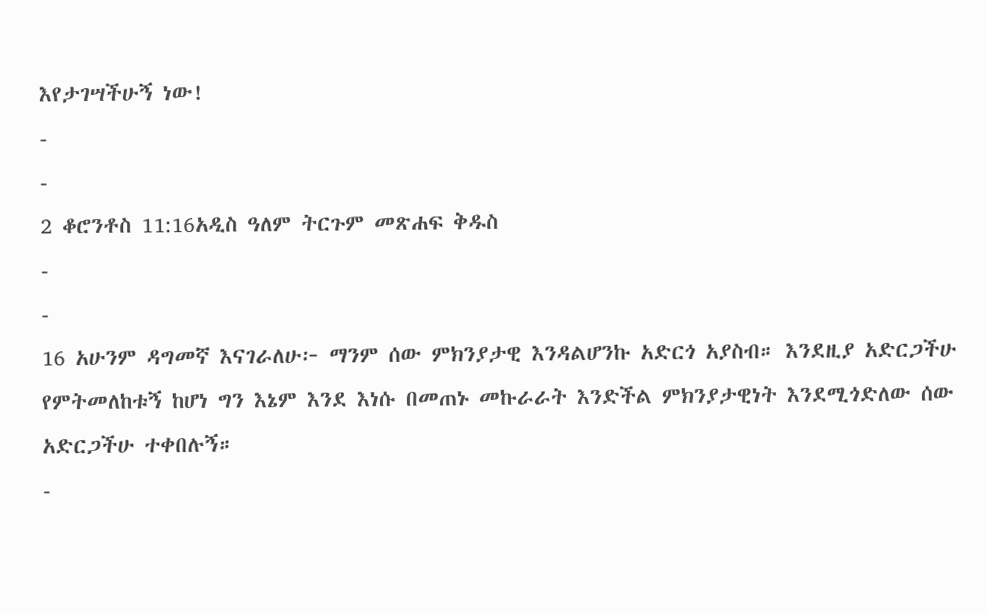እየታገሣችሁኝ ነው!
-
-
2 ቆሮንቶስ 11:16አዲስ ዓለም ትርጉም መጽሐፍ ቅዱስ
-
-
16 አሁንም ዳግመኛ እናገራለሁ፦ ማንም ሰው ምክንያታዊ እንዳልሆንኩ አድርጎ አያስብ። እንደዚያ አድርጋችሁ የምትመለከቱኝ ከሆነ ግን እኔም እንደ እነሱ በመጠኑ መኩራራት እንድችል ምክንያታዊነት እንደሚጎድለው ሰው አድርጋችሁ ተቀበሉኝ።
-